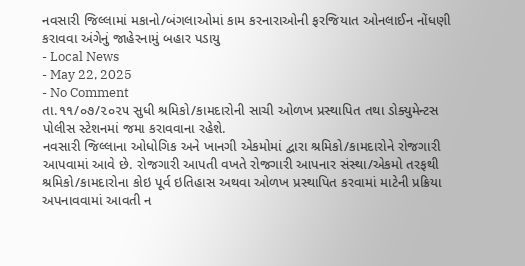નવસારી જિલ્લામાં મકાનો/બંગલાઓમાં કામ કરનારાઓની ફરજિયાત ઓનલાઈન નોંધણી કરાવવા અંગેનું જાહેરનામું બહાર પડાયુ
- Local News
- May 22, 2025
- No Comment
તા.૧૧/૦૭/૨૦૨૫ સુધી શ્રમિકો/કામદારોની સાચી ઓળખ પ્રસ્થાપિત તથા ડોક્યુમેન્ટસ પોલીસ સ્ટેશનમાં જમા કરાવવાના રહેશે.
નવસારી જિલ્લાના ઓધોગિક અને ખાનગી એકમોમાં દ્વારા શ્રમિકો/કામદારોને રોજગારી આપવામાં આવે છે. રોજગારી આપતી વખતે રોજગારી આપનાર સંસ્થા/એકમો તરફથી શ્રમિકો/કામદારોના કોઇ પૂર્વ ઇતિહાસ અથવા ઓળખ પ્રસ્થાપિત કરવામાં માટેની પ્રક્રિયા અપનાવવામાં આવતી ન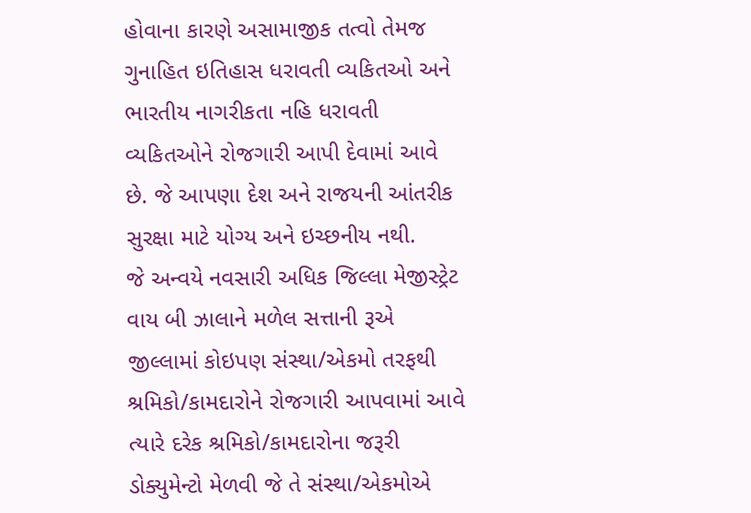હોવાના કારણે અસામાજીક તત્વો તેમજ ગુનાહિત ઇતિહાસ ધરાવતી વ્યકિતઓ અને ભારતીય નાગરીકતા નહિ ધરાવતી વ્યકિતઓને રોજગારી આપી દેવામાં આવે છે. જે આપણા દેશ અને રાજયની આંતરીક સુરક્ષા માટે યોગ્ય અને ઇચ્છનીય નથી.
જે અન્વયે નવસારી અધિક જિલ્લા મેજીસ્ટ્રેટ વાય બી ઝાલાને મળેલ સત્તાની રૂએ જીલ્લામાં કોઇપણ સંસ્થા/એકમો તરફથી શ્રમિકો/કામદારોને રોજગારી આપવામાં આવે ત્યારે દરેક શ્રમિકો/કામદારોના જરૂરી ડોક્યુમેન્ટો મેળવી જે તે સંસ્થા/એકમોએ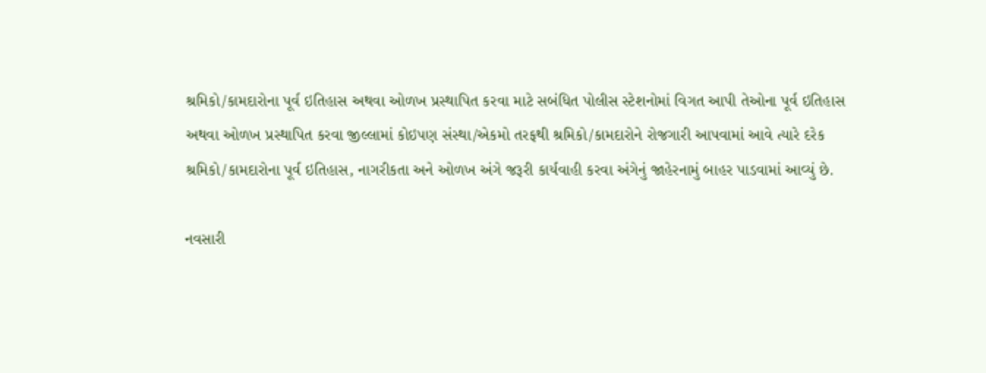શ્રમિકો/કામદારોના પૂર્વ ઇતિહાસ અથવા ઓળખ પ્રસ્થાપિત કરવા માટે સબંધિત પોલીસ સ્ટેશનોમાં વિગત આપી તેઓના પૂર્વ ઇતિહાસ અથવા ઓળખ પ્રસ્થાપિત કરવા જીલ્લામાં કોઇપણ સંસ્થા/એકમો તરફથી શ્રમિકો/કામદારોને રોજગારી આપવામાં આવે ત્યારે દરેક શ્રમિકો/કામદારોના પૂર્વ ઇતિહાસ, નાગરીકતા અને ઓળખ અંગે જરૂરી કાર્યવાહી કરવા અંગેનું જાહેરનામું બાહર પાડવામાં આવ્યું છે.

નવસારી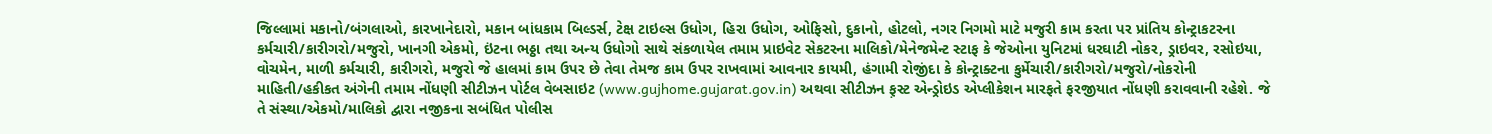જિલ્લામાં મકાનો/બંગલાઓ, કારખાનેદારો, મકાન બાંધકામ બિલ્ડર્સ, ટેક્ષ ટાઇલ્સ ઉધોગ, હિરા ઉધોગ, ઓફિસો, દુકાનો, હોટલો, નગર નિગમો માટે મજુરી કામ કરતા પર પ્રાંતિય કોન્ટ્રાકટરના કર્મચારી/કારીગરો/મજુરો, ખાનગી એકમો, ઇંટના ભઠ્ઠા તથા અન્ય ઉધોગો સાથે સંકળાયેલ તમામ પ્રાઇવેટ સેકટરના માલિકો/મેનેજમેન્ટ સ્ટાફ કે જેઓના યુનિટમાં ધરઘાટી નોકર, ડ્રાઇવર, રસોઇયા, વોચમેન, માળી કર્મચારી, કારીગરો, મજુરો જે હાલમાં કામ ઉપર છે તેવા તેમજ કામ ઉપર રાખવામાં આવનાર કાયમી, હંગામી રોજીંદા કે કોન્ટ્રાક્ટના કુર્મેચારી/કારીગરો/મજુરો/નોકરોની માહિતી/હકીકત અંગેની તમામ નોંધણી સીટીઝન પોર્ટલ વેબસાઇટ (www.gujhome.gujarat.gov.in) અથવા સીટીઝન ફ઼સ્ટ એન્ડ્રોઇડ એપ્લીકેશન મારફતે ફરજીયાત નોંધણી કરાવવાની રહેશે. જે તે સંસ્થા/એકમો/માલિકો દ્વારા નજીકના સબંધિત પોલીસ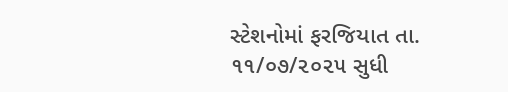સ્ટેશનોમાં ફરજિયાત તા. ૧૧/૦૭/૨૦૨૫ સુધી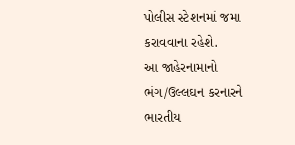પોલીસ સ્ટેશનમાં જમા કરાવવાના રહેશે.
આ જાહેરનામાનો ભંગ/ઉલ્લઘન કરનારને ભારતીય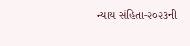ન્યાય સંહિતા-૨૦૨૩ની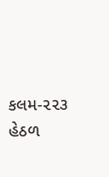કલમ-૨૨૩ હેઠળ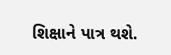શિક્ષાને પાત્ર થશે.